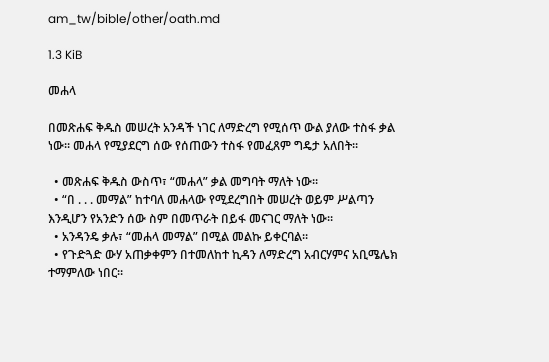am_tw/bible/other/oath.md

1.3 KiB

መሐላ

በመጽሐፍ ቅዱስ መሠረት አንዳች ነገር ለማድረግ የሚሰጥ ውል ያለው ተስፋ ቃል ነው። መሐላ የሚያደርግ ሰው የሰጠውን ተስፋ የመፈጸም ግዴታ አለበት።

  • መጽሐፍ ቅዱስ ውስጥ፣ “መሐላ” ቃል መግባት ማለት ነው።
  • “በ . . . መማል” ከተባለ መሐላው የሚደረግበት መሠረት ወይም ሥልጣን እንዲሆን የአንድን ሰው ስም በመጥራት በይፋ መናገር ማለት ነው።
  • አንዳንዴ ቃሉ፣ “መሐላ መማል” በሚል መልኩ ይቀርባል።
  • የጉድጓድ ውሃ አጠቃቀምን በተመለከተ ኪዳን ለማድረግ አብርሃምና አቢሜሌክ ተማምለው ነበር።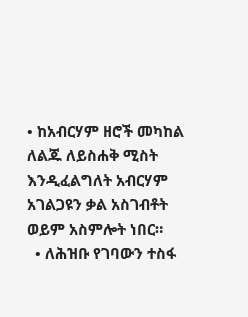• ከአብርሃም ዘሮች መካከል ለልጁ ለይስሐቅ ሚስት እንዲፈልግለት አብርሃም አገልጋዩን ቃል አስገብቶት ወይም አስምሎት ነበር።
  • ለሕዝቡ የገባውን ተስፋ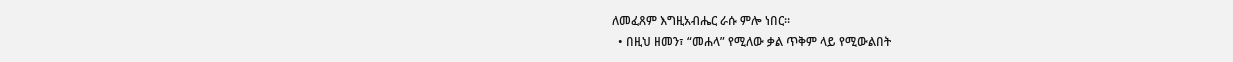ለመፈጸም እግዚአብሔር ራሱ ምሎ ነበር።
  • በዚህ ዘመን፣ “መሐላ” የሚለው ቃል ጥቅም ላይ የሚውልበት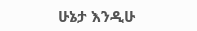ሁኔታ እንዲሁ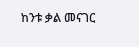ከንቱ ቃል መናገር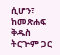ሲሆን፣ ከመጽሐፍ ቅዱስ ትርጕም ጋር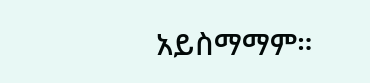አይስማማም።